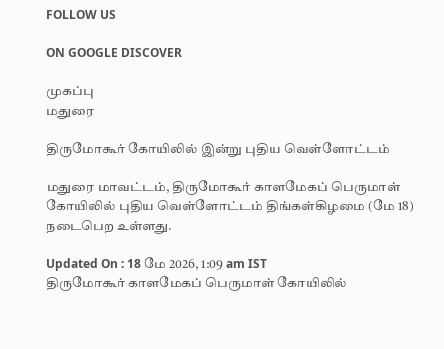FOLLOW US

ON GOOGLE DISCOVER

முகப்பு
மதுரை

திருமோகூர் கோயிலில் இன்று புதிய வெள்ளோட்டம்

மதுரை மாவட்டம், திருமோகூர் காளமேகப் பெருமாள் கோயிலில் புதிய வெள்ளோட்டம் திங்கள்கிழமை (மே 18) நடைபெற உள்ளது.

Updated On : 18 மே 2026, 1:09 am IST
திருமோகூர் காளமேகப் பெருமாள் கோயிலில்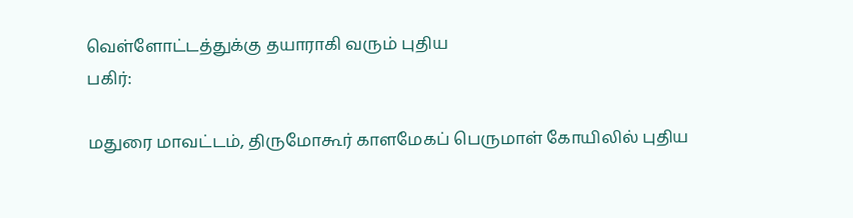வெள்ளோட்டத்துக்கு தயாராகி வரும் புதிய
பகிர்:

மதுரை மாவட்டம், திருமோகூர் காளமேகப் பெருமாள் கோயிலில் புதிய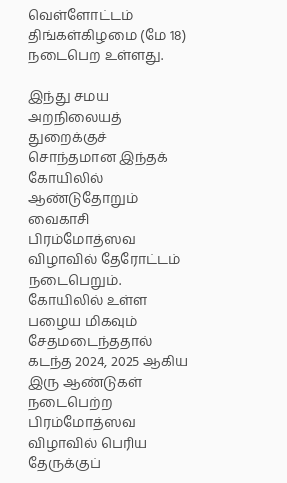வெள்ளோட்டம் திங்கள்கிழமை (மே 18) நடைபெற உள்ளது.

இந்து சமய அறநிலையத் துறைக்குச் சொந்தமான இந்தக் கோயிலில் ஆண்டுதோறும் வைகாசி பிரம்மோத்ஸவ விழாவில் தேரோட்டம் நடைபெறும். கோயிலில் உள்ள பழைய மிகவும் சேதமடைந்ததால் கடந்த 2024, 2025 ஆகிய இரு ஆண்டுகள் நடைபெற்ற பிரம்மோத்ஸவ விழாவில் பெரிய தேருக்குப்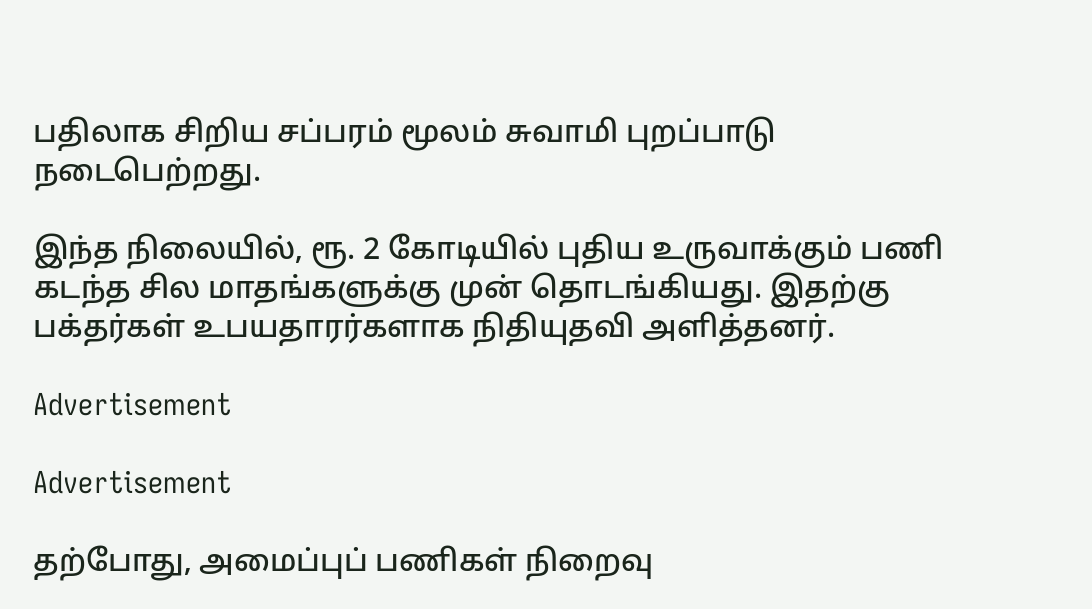பதிலாக சிறிய சப்பரம் மூலம் சுவாமி புறப்பாடு நடைபெற்றது.

இந்த நிலையில், ரூ. 2 கோடியில் புதிய உருவாக்கும் பணி கடந்த சில மாதங்களுக்கு முன் தொடங்கியது. இதற்கு பக்தர்கள் உபயதாரர்களாக நிதியுதவி அளித்தனர்.

Advertisement

Advertisement

தற்போது, அமைப்புப் பணிகள் நிறைவு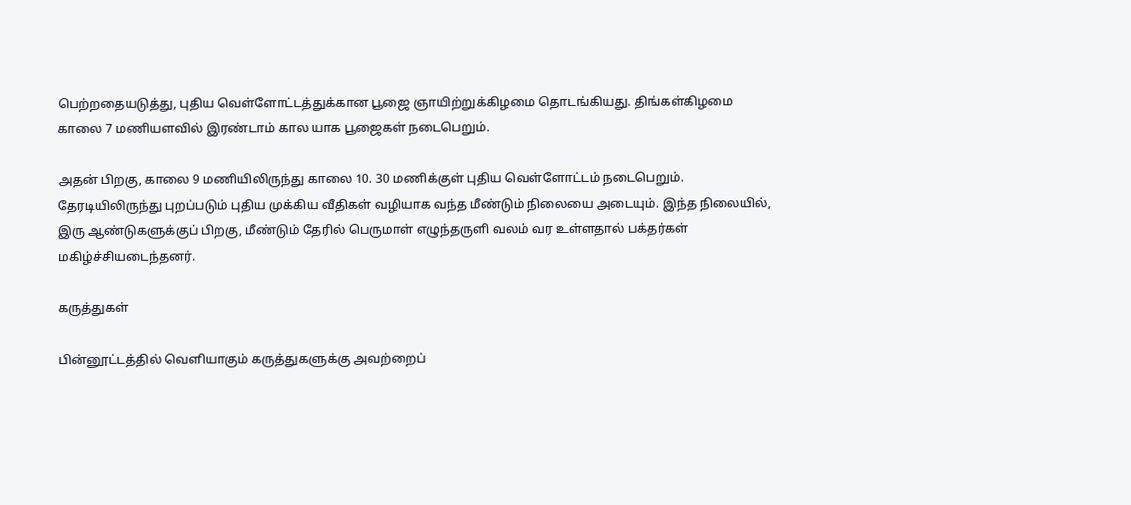பெற்றதையடுத்து, புதிய வெள்ளோட்டத்துக்கான பூஜை ஞாயிற்றுக்கிழமை தொடங்கியது. திங்கள்கிழமை காலை 7 மணியளவில் இரண்டாம் கால யாக பூஜைகள் நடைபெறும்.

அதன் பிறகு, காலை 9 மணியிலிருந்து காலை 10. 30 மணிக்குள் புதிய வெள்ளோட்டம் நடைபெறும். தேரடியிலிருந்து புறப்படும் புதிய முக்கிய வீதிகள் வழியாக வந்த மீண்டும் நிலையை அடையும். இந்த நிலையில், இரு ஆண்டுகளுக்குப் பிறகு, மீண்டும் தேரில் பெருமாள் எழுந்தருளி வலம் வர உள்ளதால் பக்தர்கள் மகிழ்ச்சியடைந்தனர்.

கருத்துகள்

பின்னூட்டத்தில் வெளியாகும் கருத்துகளுக்கு அவற்றைப்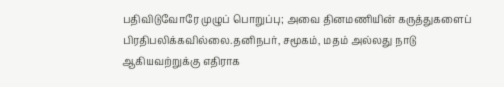பதிவிடுவோரே முழுப் பொறுப்பு; அவை தினமணியின் கருத்துகளைப் பிரதிபலிக்கவில்லை.தனிநபர், சமூகம், மதம் அல்லது நாடு ஆகியவற்றுக்கு எதிராக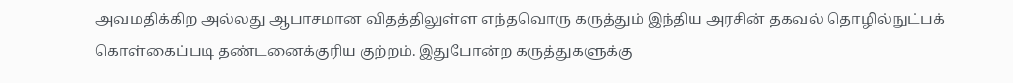அவமதிக்கிற அல்லது ஆபாசமான விதத்திலுள்ள எந்தவொரு கருத்தும் இந்திய அரசின் தகவல் தொழில்நுட்பக் கொள்கைப்படி தண்டனைக்குரிய குற்றம். இதுபோன்ற கருத்துகளுக்கு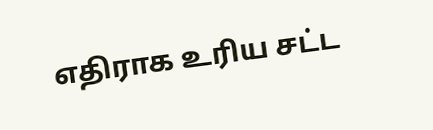எதிராக உரிய சட்ட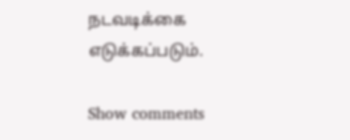நடவடிக்கை எடுக்கப்படும்.

Show comments